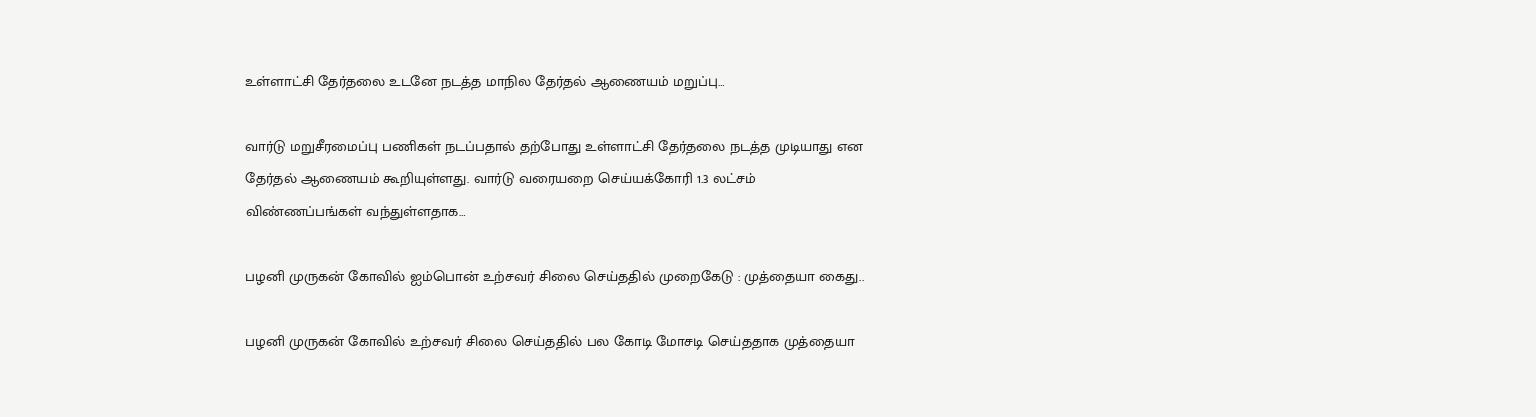உள்ளாட்சி தேர்தலை உடனே நடத்த மாநில தேர்தல் ஆணையம் மறுப்பு…

வார்டு மறுசீரமைப்பு பணிகள் நடப்பதால் தற்போது உள்ளாட்சி தேர்தலை நடத்த முடியாது என தேர்தல் ஆணையம் கூறியுள்ளது. வார்டு வரையறை செய்யக்கோரி 1.3 லட்சம் விண்ணப்பங்கள் வந்துள்ளதாக…

பழனி முருகன் கோவில் ஐம்பொன் உற்சவர் சிலை செய்ததில் முறைகேடு : முத்தையா கைது..

பழனி முருகன் கோவில் உற்சவர் சிலை செய்ததில் பல கோடி மோசடி செய்ததாக முத்தையா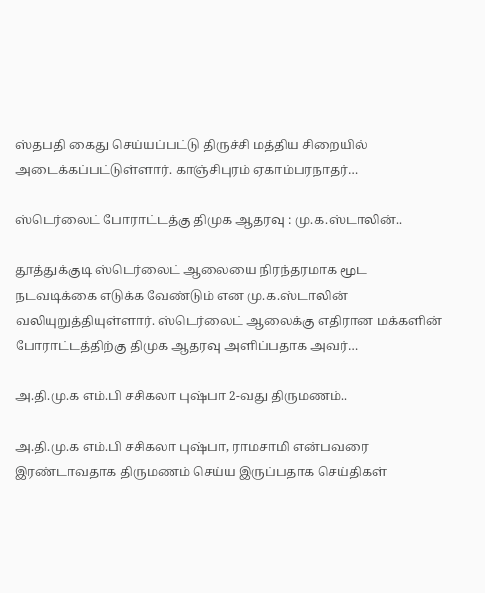ஸ்தபதி கைது செய்யப்பட்டு திருச்சி மத்திய சிறையில் அடைக்கப்பட்டுள்ளார். காஞ்சிபுரம் ஏகாம்பரநாதர்…

ஸ்டெர்லைட் போராட்டத்கு திமுக ஆதரவு : மு.க.ஸ்டாலின்..

தூத்துக்குடி ஸ்டெர்லைட் ஆலையை நிரந்தரமாக மூட நடவடிக்கை எடுக்க வேண்டும் என மு.க.ஸ்டாலின் வலியுறுத்தியுள்ளார். ஸ்டெர்லைட் ஆலைக்கு எதிரான மக்களின் போராட்டத்திற்கு திமுக ஆதரவு அளிப்பதாக அவர்…

அ.தி.மு.க எம்.பி சசிகலா புஷ்பா 2-வது திருமணம்..

அ.தி.மு.க எம்.பி சசிகலா புஷ்பா, ராமசாமி என்பவரை இரண்டாவதாக திருமணம் செய்ய இருப்பதாக செய்திகள்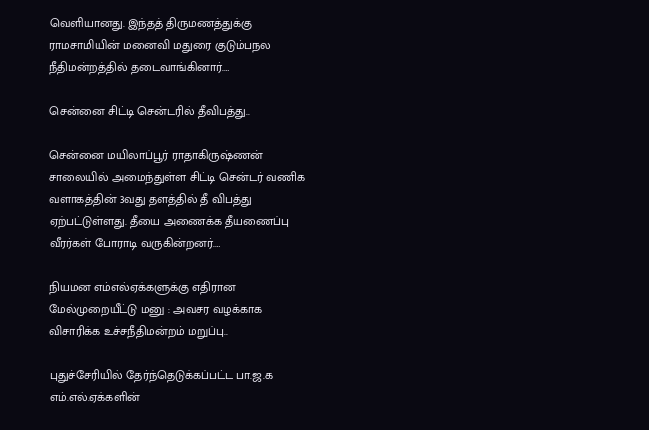வெளியானது. இந்தத் திருமணத்துக்கு ராமசாமியின் மனைவி மதுரை குடும்பநல நீதிமன்றத்தில் தடைவாங்கினார்.…

சென்னை சிட்டி சென்டரில் தீவிபத்து..

சென்னை மயிலாப்பூர் ராதாகிருஷ்ணன் சாலையில் அமைந்துள்ள சிட்டி சென்டர் வணிக வளாகத்தின் 3வது தளத்தில் தீ விபத்து ஏற்பட்டுள்ளது. தீயை அணைக்க தீயணைப்பு வீரர்கள் போராடி வருகின்றனர்.…

நியமன எம்எல்ஏக்களுக்கு எதிரான மேல்முறையீட்டு மனு : அவசர வழக்காக விசாரிக்க உச்சநீதிமன்றம் மறுப்பு..

புதுச்சேரியில் தேர்ந்தெடுக்கப்பட்ட பா.ஜ.க எம்.எல்.ஏக்களின்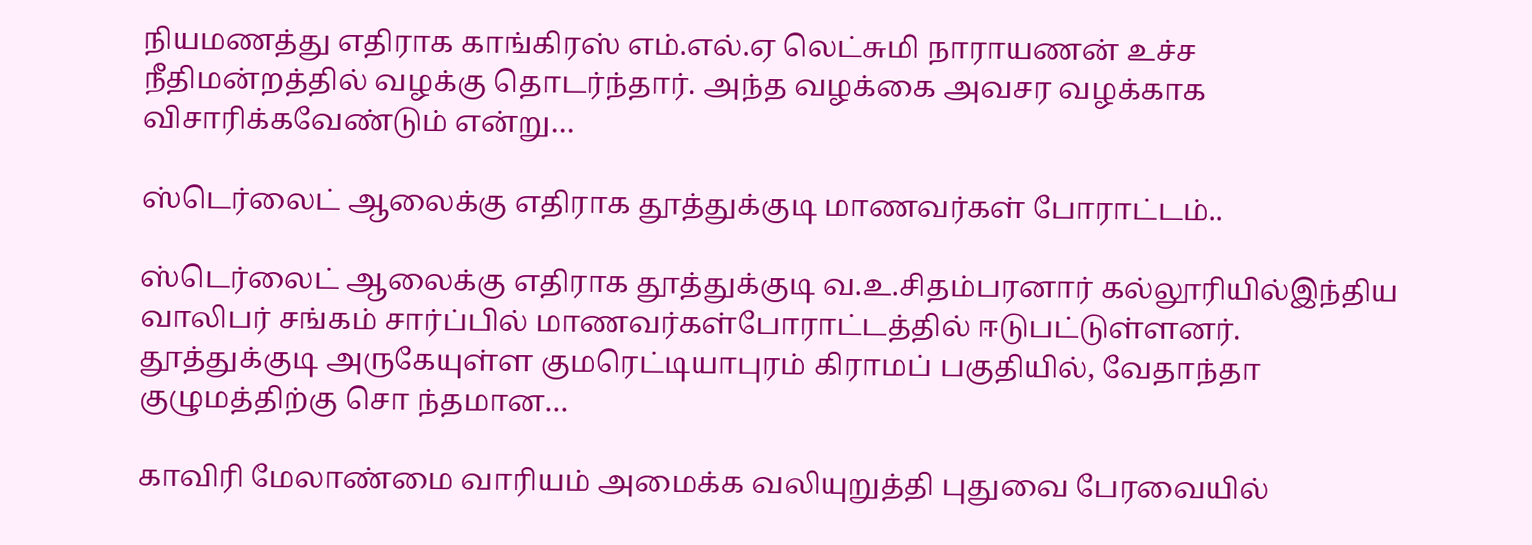நியமணத்து எதிராக காங்கிரஸ் எம்.எல்.ஏ லெட்சுமி நாராயணன் உச்ச நீதிமன்றத்தில் வழக்கு தொடர்ந்தார். அந்த வழக்கை அவசர வழக்காக விசாரிக்கவேண்டும் என்று…

ஸ்டெர்லைட் ஆலைக்கு எதிராக தூத்துக்குடி மாணவர்கள் போராட்டம்..

ஸ்டெர்லைட் ஆலைக்கு எதிராக தூத்துக்குடி வ.உ.சிதம்பரனார் கல்லூரியில்இந்திய வாலிபர் சங்கம் சார்ப்பில் மாணவர்கள்போராட்டத்தில் ஈடுபட்டுள்ளனர். தூத்துக்குடி அருகேயுள்ள குமரெட்டியாபுரம் கிராமப் பகுதியில், வேதாந்தா குழுமத்திற்கு சொ ந்தமான…

காவிரி மேலாண்மை வாரியம் அமைக்க வலியுறுத்தி புதுவை பேரவையில்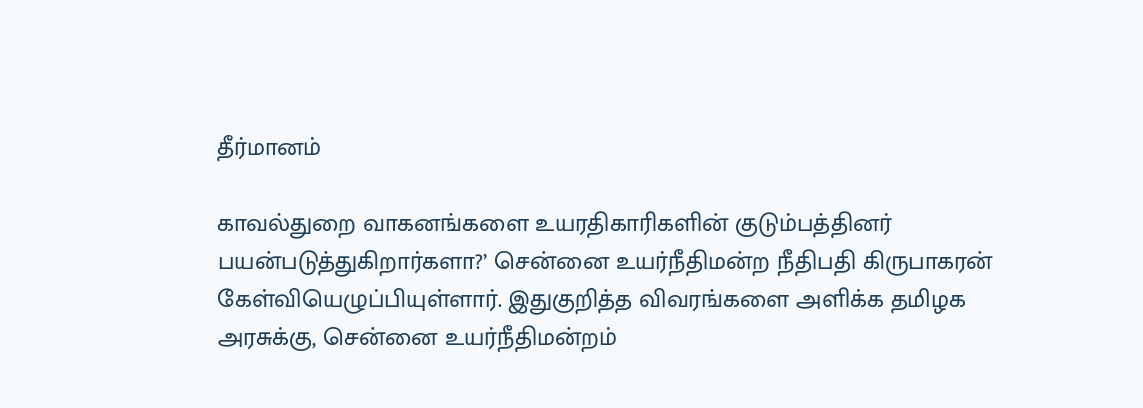தீர்மானம்

காவல்துறை வாகனங்களை உயரதிகாரிகளின் குடும்பத்தினர் பயன்படுத்துகிறார்களா?’ சென்னை உயர்நீதிமன்ற நீதிபதி கிருபாகரன் கேள்வியெழுப்பியுள்ளார். இதுகுறித்த விவரங்களை அளிக்க தமிழக அரசுக்கு, சென்னை உயர்நீதிமன்றம்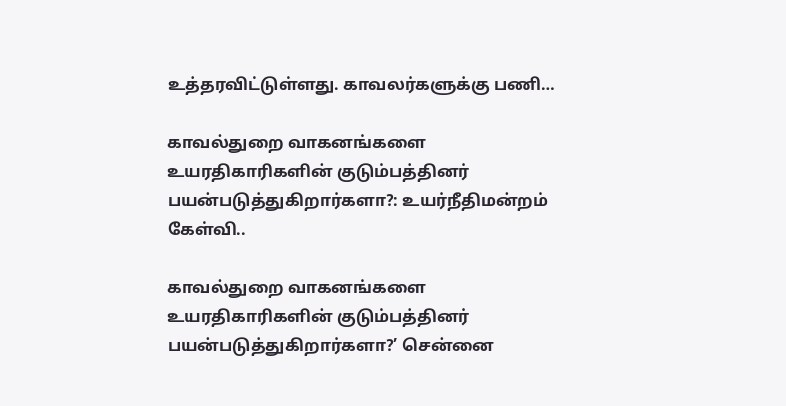உத்தரவிட்டுள்ளது. காவலர்களுக்கு பணி…

காவல்துறை வாகனங்களை உயரதிகாரிகளின் குடும்பத்தினர் பயன்படுத்துகிறார்களா?: உயர்நீதிமன்றம் கேள்வி..

காவல்துறை வாகனங்களை உயரதிகாரிகளின் குடும்பத்தினர் பயன்படுத்துகிறார்களா?’ சென்னை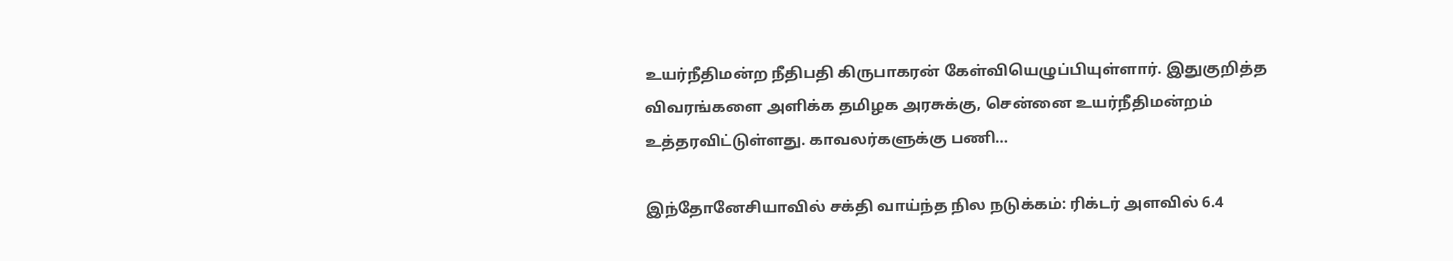உயர்நீதிமன்ற நீதிபதி கிருபாகரன் கேள்வியெழுப்பியுள்ளார். இதுகுறித்த விவரங்களை அளிக்க தமிழக அரசுக்கு, சென்னை உயர்நீதிமன்றம் உத்தரவிட்டுள்ளது. காவலர்களுக்கு பணி…

இந்தோனேசியாவில் சக்தி வாய்ந்த நில நடுக்கம்: ரிக்டர் அளவில் 6.4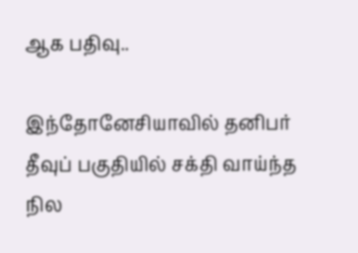ஆக பதிவு..

இந்தோனேசியாவில் தனிபர் தீவுப் பகுதியில் சக்தி வாய்ந்த நில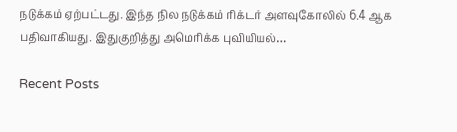நடுக்கம் ஏற்பட்டது. இந்த நில நடுக்கம் ரிக்டர் அளவுகோலில் 6.4 ஆக பதிவாகியது. இதுகுறித்து அமெரிக்க புவியியல்…

Recent Posts